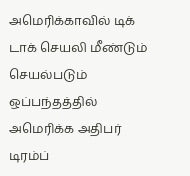அமெரிக்காவில் டிக் டாக் செயலி மீண்டும் செயல்படும் ஒப்பந்தத்தில் அமெரிக்க அதிபர் டிரம்ப்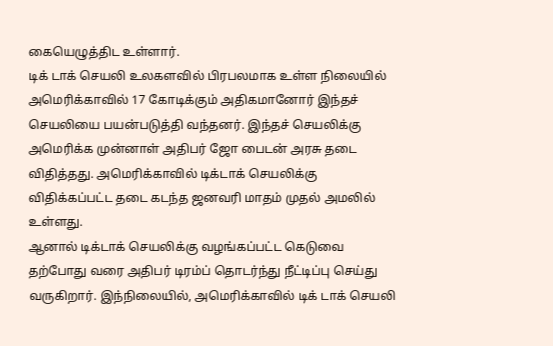கையெழுத்திட உள்ளார்.
டிக் டாக் செயலி உலகளவில் பிரபலமாக உள்ள நிலையில் அமெரிக்காவில் 17 கோடிக்கும் அதிகமானோர் இந்தச் செயலியை பயன்படுத்தி வந்தனர். இந்தச் செயலிக்கு அமெரிக்க முன்னாள் அதிபர் ஜோ பைடன் அரசு தடை விதித்தது. அமெரிக்காவில் டிக்டாக் செயலிக்கு விதிக்கப்பட்ட தடை கடந்த ஜனவரி மாதம் முதல் அமலில் உள்ளது.
ஆனால் டிக்டாக் செயலிக்கு வழங்கப்பட்ட கெடுவை தற்போது வரை அதிபர் டிரம்ப் தொடர்ந்து நீட்டிப்பு செய்து வருகிறார். இந்நிலையில், அமெரிக்காவில் டிக் டாக் செயலி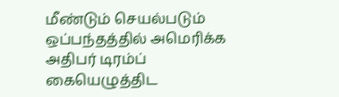மீண்டும் செயல்படும் ஒப்பந்தத்தில் அமெரிக்க அதிபர் டிரம்ப் கையெழுத்திட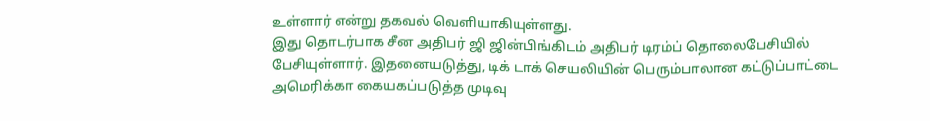உள்ளார் என்று தகவல் வெளியாகியுள்ளது.
இது தொடர்பாக சீன அதிபர் ஜி ஜின்பிங்கிடம் அதிபர் டிரம்ப் தொலைபேசியில் பேசியுள்ளார். இதனையடுத்து, டிக் டாக் செயலியின் பெரும்பாலான கட்டுப்பாட்டை அமெரிக்கா கையகப்படுத்த முடிவு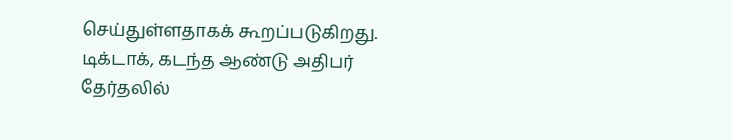செய்துள்ளதாகக் கூறப்படுகிறது.
டிக்டாக், கடந்த ஆண்டு அதிபர் தேர்தலில்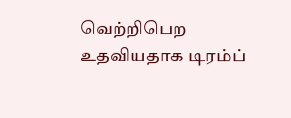வெற்றிபெற உதவியதாக டிரம்ப்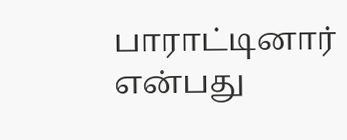பாராட்டினார் என்பது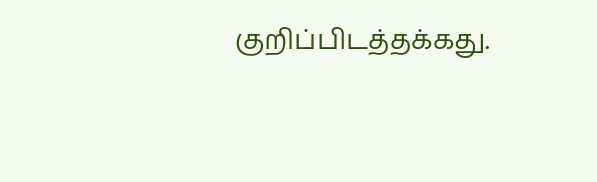குறிப்பிடத்தக்கது.